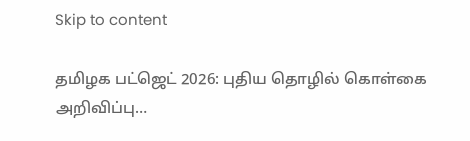Skip to content

தமிழக பட்ஜெட் 2026: புதிய தொழில் கொள்கை அறிவிப்பு…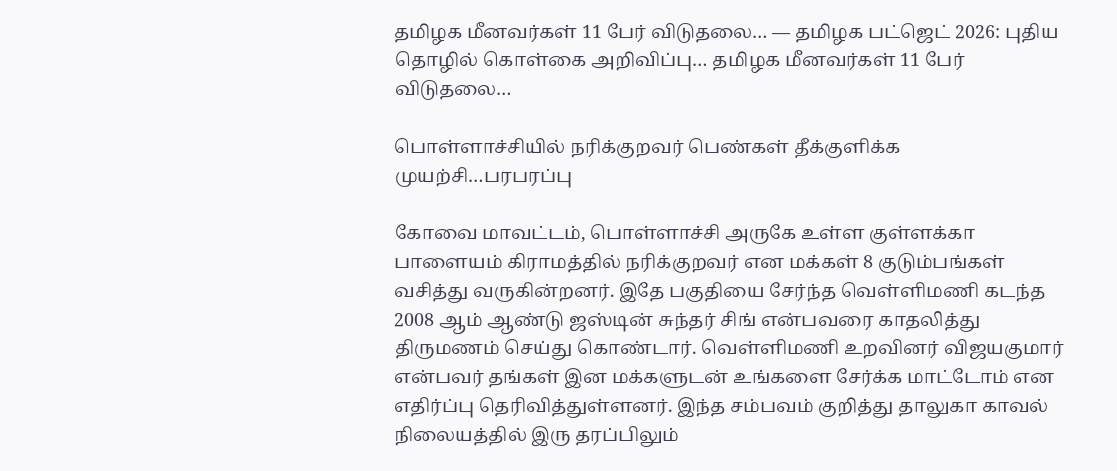தமிழக மீனவர்கள் 11 பேர் விடுதலை… — தமிழக பட்ஜெட் 2026: புதிய தொழில் கொள்கை அறிவிப்பு… தமிழக மீனவர்கள் 11 பேர் விடுதலை…

பொள்ளாச்சியில் நரிக்குறவர் பெண்கள் தீக்குளிக்க முயற்சி…பரபரப்பு

கோவை மாவட்டம், பொள்ளாச்சி அருகே உள்ள குள்ளக்கா பாளையம் கிராமத்தில் நரிக்குறவர் என மக்கள் 8 குடும்பங்கள் வசித்து வருகின்றனர். இதே பகுதியை சேர்ந்த வெள்ளிமணி கடந்த 2008 ஆம் ஆண்டு ஜஸ்டின் சுந்தர் சிங் என்பவரை காதலித்து திருமணம் செய்து கொண்டார். வெள்ளிமணி உறவினர் விஜயகுமார் என்பவர் தங்கள் இன மக்களுடன் உங்களை சேர்க்க மாட்டோம் என எதிர்ப்பு தெரிவித்துள்ளனர். இந்த சம்பவம் குறித்து தாலுகா காவல் நிலையத்தில் இரு தரப்பிலும்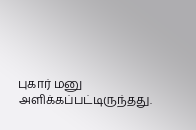புகார் மனு அளிக்கப்பட்டிருந்தது.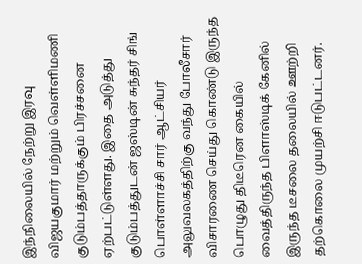இந்நிலையில் நேற்று இரவு விஜயகுமார் மற்றும் வெள்ளிமணி குடும்பத்தாருக்கும் பிரச்சனை ஏற்பட்டுள்ளது. இதை அடுத்து குடும்பத்துடன் ஜஸ்டின் சுந்தர் சிங் பொள்ளாச்சி சார் ஆட்சியர் அலுவலகத்திற்கு வந்து போலீசார் விசாரணை செய்து கொண்டு இருந்த பொழுது திடீரென கையில் வைத்திருந்த பிளாஸ்டிக் கேனில் இருந்த டீசலை தலையில் ஊற்றி தற்கொலை முயற்சி ஈடுபட்டனர்.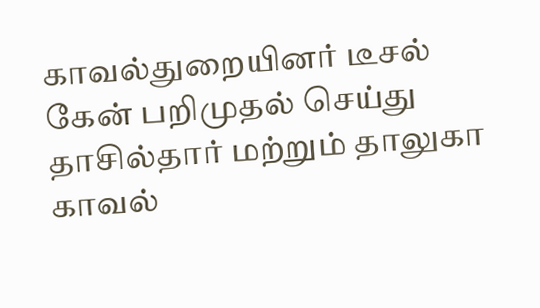காவல்துறையினர் டீசல் கேன் பறிமுதல் செய்து தாசில்தார் மற்றும் தாலுகா காவல்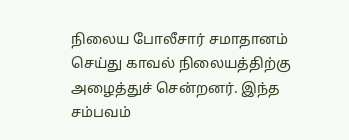நிலைய போலீசார் சமாதானம் செய்து காவல் நிலையத்திற்கு அழைத்துச் சென்றனர். இந்த சம்பவம்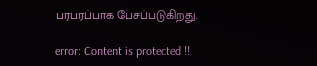பரபரப்பாக பேசப்படுகிறது.

error: Content is protected !!